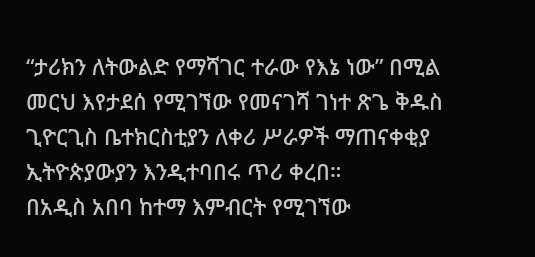“ታሪክን ለትውልድ የማሻገር ተራው የእኔ ነው” በሚል መርህ እየታደሰ የሚገኘው የመናገሻ ገነተ ጽጌ ቅዱስ ጊዮርጊስ ቤተክርስቲያን ለቀሪ ሥራዎች ማጠናቀቂያ ኢትዮጵያውያን እንዲተባበሩ ጥሪ ቀረበ።
በአዲስ አበባ ከተማ እምብርት የሚገኘው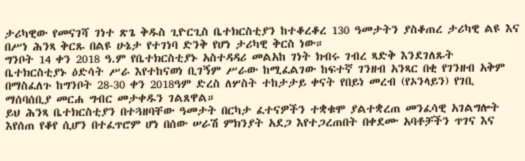ታሪካዊው የመናገሻ ገነተ ጽጌ ቅዱስ ጊዮርጊስ ቤተክርስቲያን ከተቆረቆረ 130 ዓመታትን ያስቆጠረ ታሪካዊ ልዩ እና በሥነ ሕንጻ ቅርጹ በልዩ ሁኔታ የተገነባ ድንቅ የሆነ ታሪካዊ ቅርስ ነው።
ግንቦት 14 ቀን 2018 ዓ.ም የቤተክርስቲያኑ አስተዳዳሪ መልአከ ገነት ክብሩ ገብረ ጻድቅ እንደገለጹት ቤተክርስቲያኑ ዕድሳት ሥራ እየተከናወነ ቢገኝም ሥራው ከሚፈልገው ከፍተኛ ገንዘብ አንጻር በቂ የገንዘብ አቅም በማስፈለጉ ከግንቦት 28-30 ቀን 2018ዓም ድረስ ለሦስት ተከታታይ ቀናት የበይነ መረብ (የኦንላይን) የገቢ ማሰባሰቢያ መርሐ ግብር መታቀዱን ገልጸዋል።
ይህ ሕንጻ ቤተክርስቲያን በተጓዘባቸው ዓመታት በርካታ ፈተናዎችን ተቋቁሞ ያልተቋረጠ መንፈሳዊ አገልግሎት እየሰጠ የቆየ ሲሆን በተፈጥሮም ሆነ በሰው ሠራሽ ምክንያት አደጋ እየተጋረጠበት በቀደሙ አባቶቻችን ጥገና እና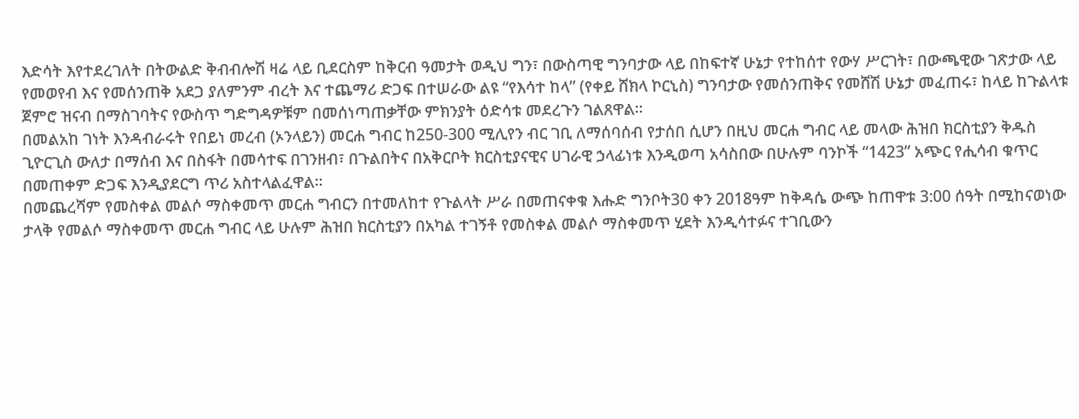እድሳት እየተደረገለት በትውልድ ቅብብሎሽ ዛሬ ላይ ቢደርስም ከቅርብ ዓመታት ወዲህ ግን፣ በውስጣዊ ግንባታው ላይ በከፍተኛ ሁኔታ የተከሰተ የውሃ ሥርገት፣ በውጫዊው ገጽታው ላይ የመወየብ እና የመሰንጠቅ አደጋ ያለምንም ብረት እና ተጨማሪ ድጋፍ በተሠራው ልዩ “የእሳተ ከላ” (የቀይ ሸክላ ኮርኒስ) ግንባታው የመሰንጠቅና የመሸሽ ሁኔታ መፈጠሩ፣ ከላይ ከጉልላቱ ጀምሮ ዝናብ በማስገባትና የውስጥ ግድግዳዎቹም በመሰነጣጠቃቸው ምክንያት ዕድሳቱ መደረጉን ገልጸዋል።
በመልአከ ገነት እንዳብራሩት የበይነ መረብ (ኦንላይን) መርሐ ግብር ከ250-300 ሚሊየን ብር ገቢ ለማሰባሰብ የታሰበ ሲሆን በዚህ መርሐ ግብር ላይ መላው ሕዝበ ክርስቲያን ቅዱስ ጊዮርጊስ ውለታ በማሰብ እና በስፋት በመሳተፍ በገንዘብ፣ በጉልበትና በአቅርቦት ክርስቲያናዊና ሀገራዊ ኃላፊነቱ እንዲወጣ አሳስበው በሁሉም ባንኮች “1423” አጭር የሒሳብ ቁጥር በመጠቀም ድጋፍ እንዲያደርግ ጥሪ አስተላልፈዋል።
በመጨረሻም የመስቀል መልሶ ማስቀመጥ መርሐ ግብርን በተመለከተ የጉልላት ሥራ በመጠናቀቁ እሑድ ግንቦት30 ቀን 2018ዓም ከቅዳሴ ውጭ ከጠዋቱ 3:00 ሰዓት በሚከናወነው ታላቅ የመልሶ ማስቀመጥ መርሐ ግብር ላይ ሁሉም ሕዝበ ክርስቲያን በአካል ተገኝቶ የመስቀል መልሶ ማስቀመጥ ሂደት እንዲሳተፉና ተገቢውን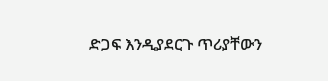ድጋፍ እንዲያደርጉ ጥሪያቸውን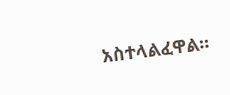አስተላልፈዋል።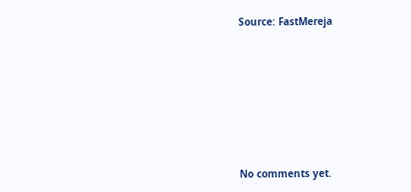Source: FastMereja







No comments yet.